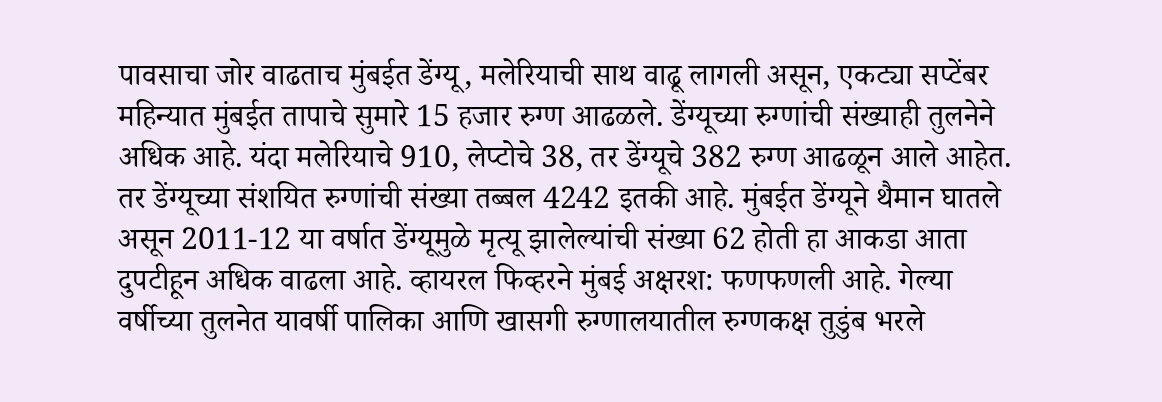पावसाचा जोर वाढताच मुंबईत डेंग्यू, मलेरियाची साथ वाढू लागली असून, एकट्या सप्टेंबर महिन्यात मुंबईत तापाचे सुमारे 15 हजार रुग्ण आढळले. डेंग्यूच्या रुग्णांची संख्याही तुलनेने अधिक आहे. यंदा मलेरियाचे 910, लेप्टोचे 38, तर डेंग्यूचे 382 रुग्ण आढळून आले आहेत. तर डेंग्यूच्या संशयित रुग्णांची संख्या तब्बल 4242 इतकी आहे. मुंबईत डेंग्यूने थैमान घातले असून 2011-12 या वर्षात डेंग्यूमुळे मृत्यू झालेल्यांची संख्या 62 होती हा आकडा आता दुपटीहून अधिक वाढला आहे. व्हायरल फिव्हरने मुंबई अक्षरश: फणफणली आहे. गेल्या वर्षीच्या तुलनेत यावर्षी पालिका आणि खासगी रुग्णालयातील रुग्णकक्ष तुडुंब भरले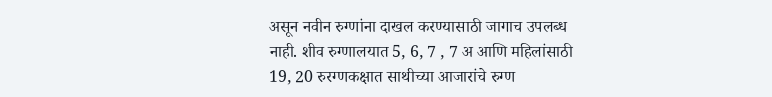असून नवीन रुग्णांना दाखल करण्यासाठी जागाच उपलब्ध नाही. शीव रुग्णालयात 5, 6, 7 , 7 अ आणि महिलांसाठी 19, 20 रुरग्णकक्षात साथीच्या आजारांचे रुग्ण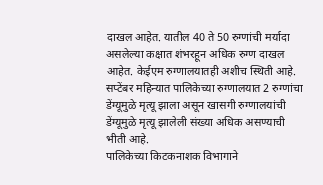दाखल आहेत. यातील 40 ते 50 रुग्णांची मर्यादा असलेल्या कक्षात शंभरहून अधिक रुग्ण दाखल आहेत. केईएम रुग्णालयातही अशीच स्थिती आहे. सप्टेंबर महिन्यात पालिकेच्या रुग्णालयात 2 रुग्णांचा डेंग्यूमुळे मृत्यू झाला असून खासगी रुग्णालयांची डेंग्यूमुळे मृत्यू झालेली संख्या अधिक असण्याची भीती आहे.
पालिकेच्या किटकनाशक विभागाने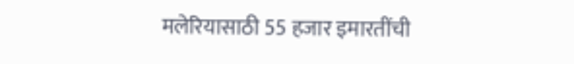मलेरियासाठी 55 हजार इमारतींची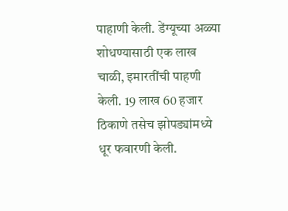पाहाणी केली. डेंग्यूच्या अळ्या शोधण्यासाठी एक लाख चाळी, इमारतींची पाहणी केली. 19 लाख 60 हजार ठिकाणे तसेच झोपड्यांमध्ये धूर फवारणी केली.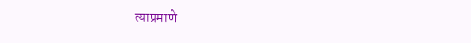त्याप्रमाणे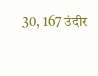30, 167 उंदीर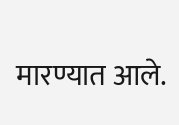मारण्यात आले.